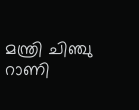മന്ത്രി ചിഞ്ചു റാണി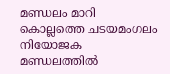മണ്ഡലം മാറി കൊല്ലത്തെ ചടയമംഗലം നിയോജക മണ്ഡലത്തില്‍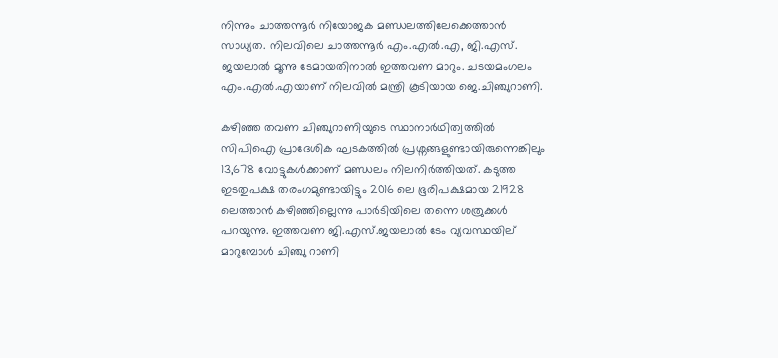നിന്നും ചാത്തന്നൂര്‍ നിയോജക മണ്ഡലത്തിലേക്കെത്താൻ സാധ്യത. നിലവിലെ ചാത്തന്നൂര്‍ എം.എല്‍.എ, ജി.എസ്. ജയലാല്‍ മൂന്നു ടേമായതിനാല്‍ ഇത്തവണ മാറും. ചടയമംഗലം എം.എല്‍.എയാണ് നിലവില്‍ മന്ത്രി കൂടിയായ ജെ.ചിഞ്ചുറാണി.

കഴിഞ്ഞ തവണ ചിഞ്ചുറാണിയുടെ സ്ഥാനാര്‍ഥിത്വത്തില്‍ സിപിഐ പ്രാദേശിക ഘടകത്തില്‍ പ്രശ്നങ്ങളുണ്ടായിരുന്നെങ്കിലും 13,678 വോട്ടുകള്‍ക്കാണ് മണ്ഡലം നിലനിര്‍ത്തിയത്. കടുത്ത ഇടതുപക്ഷ തരംഗമുണ്ടായിട്ടും 2016 ലെ ഭൂരിപക്ഷമായ 21928 ലെത്താന്‍ കഴിഞ്ഞില്ലെന്നു പാര്‍ടിയിലെ തന്നെ ശത്രുക്കള്‍ പറയുന്നു. ഇത്തവണ ജി.എസ്.ജയലാല്‍ ടേം വ്യവസ്ഥയില്‌‍ മാറുമ്പോള്‍ ചിഞ്ചു റാണി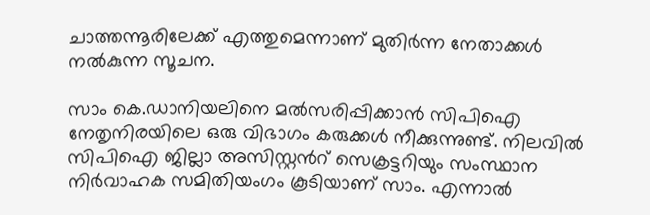ചാത്തന്നൂരിലേക്ക് എത്തുമെന്നാണ് മുതിര്‍ന്ന നേതാക്കള്‍ നല്‍കുന്ന സൂചന.

സാം കെ.ഡാനിയലിനെ മല്‍സരിപ്പിക്കാന്‍ സിപിഐ നേതൃനിരയിലെ ഒരു വിഭാഗം കരുക്കള്‍ നീക്കുന്നുണ്ട്. നിലവില്‍ സിപിഐ ജില്ലാ അസിസ്റ്റന്‍റ് സെക്രട്ടറിയും സംസ്ഥാന നിര്‍വാഹക സമിതിയംഗം കൂടിയാണ് സാം. എന്നാല്‍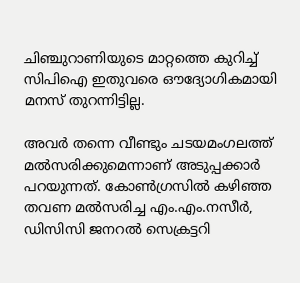ചിഞ്ചുറാണിയുടെ മാറ്റത്തെ കുറിച്ച് സിപിഐ ഇതുവരെ ഔദ്യോഗികമായി മനസ് തുറന്നിട്ടില്ല.

അവര്‍ തന്നെ വീണ്ടും ചടയമംഗലത്ത് മല്‍സരിക്കുമെന്നാണ് അടുപ്പക്കാര്‍ പറയുന്നത്. കോണ്‍ഗ്രസില്‍ കഴിഞ്ഞ തവണ മല്‍സരിച്ച എം.എം.നസീര്‍, ഡിസിസി ജനറല്‍ സെക്രട്ടറി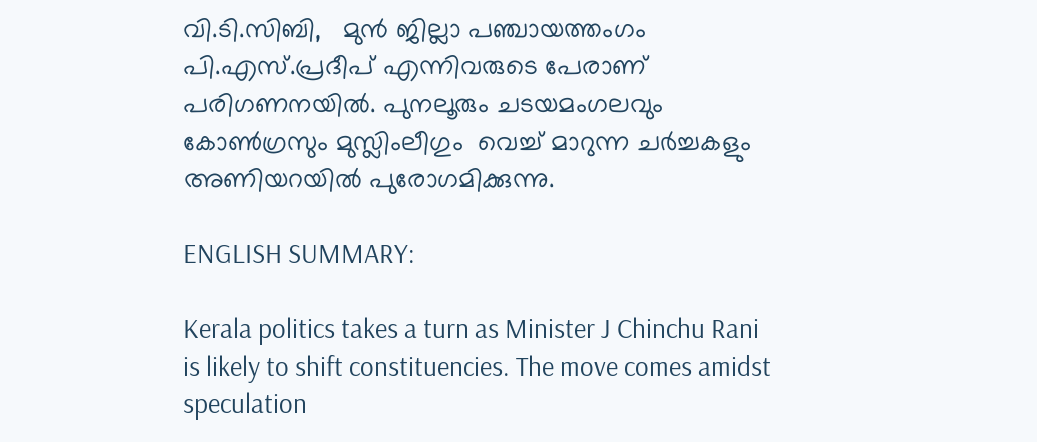വി.ടി.സിബി,   മുന്‍ ജില്ലാ പഞ്ചായത്തംഗം പി.എസ്.പ്രദീപ് എന്നിവരുടെ പേരാണ് പരിഗണനയില്‍. പുനലൂരും ചടയമംഗലവും കോണ്‍ഗ്രസും മുസ്ലിംലീഗും  വെച്ച് മാറുന്ന ചര്‍ച്ചകളും അണിയറയില്‍ പുരോഗമിക്കുന്നു.

ENGLISH SUMMARY:

Kerala politics takes a turn as Minister J Chinchu Rani is likely to shift constituencies. The move comes amidst speculation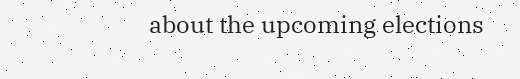about the upcoming elections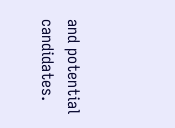and potential candidates.